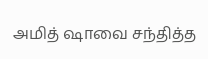அமித் ஷாவை சந்தித்த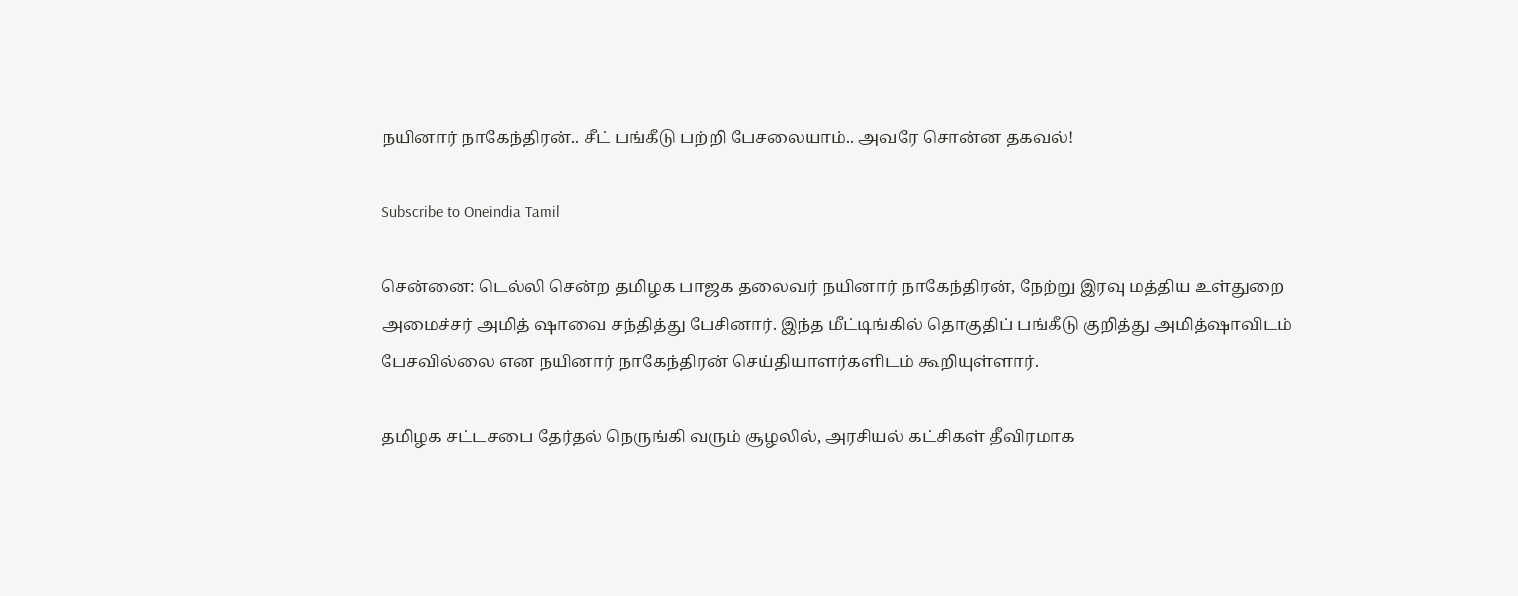நயினார் நாகேந்திரன்.. சீட் பங்கீடு பற்றி பேசலையாம்.. அவரே சொன்ன தகவல்!

Subscribe to Oneindia Tamil

சென்னை: டெல்லி சென்ற தமிழக பாஜக தலைவர் நயினார் நாகேந்திரன், நேற்று இரவு மத்திய உள்துறை அமைச்சர் அமித் ஷாவை சந்தித்து பேசினார். இந்த மீட்டிங்கில் தொகுதிப் பங்கீடு குறித்து அமித்ஷாவிடம் பேசவில்லை என நயினார் நாகேந்திரன் செய்தியாளர்களிடம் கூறியுள்ளார்.

தமிழக சட்டசபை தேர்தல் நெருங்கி வரும் சூழலில், அரசியல் கட்சிகள் தீவிரமாக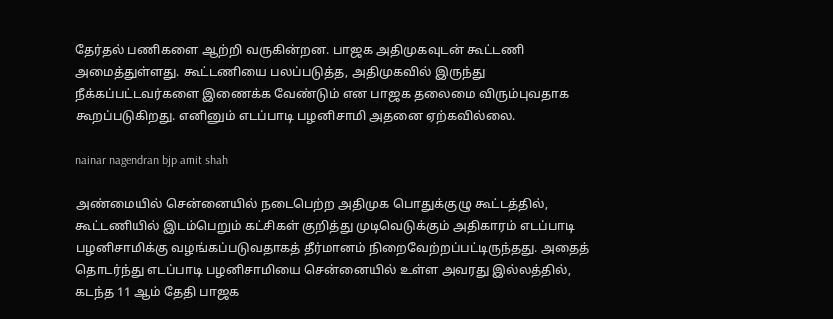தேர்தல் பணிகளை ஆற்றி வருகின்றன. பாஜக அதிமுகவுடன் கூட்டணி அமைத்துள்ளது. கூட்டணியை பலப்படுத்த, அதிமுகவில் இருந்து நீக்கப்பட்டவர்களை இணைக்க வேண்டும் என பாஜக தலைமை விரும்புவதாக கூறப்படுகிறது. எனினும் எடப்பாடி பழனிசாமி அதனை ஏற்கவில்லை.

nainar nagendran bjp amit shah

அண்மையில் சென்னையில் நடைபெற்ற அதிமுக பொதுக்குழு கூட்டத்தில், கூட்டணியில் இடம்பெறும் கட்சிகள் குறித்து முடிவெடுக்கும் அதிகாரம் எடப்பாடி பழனிசாமிக்கு வழங்கப்படுவதாகத் தீர்மானம் நிறைவேற்றப்பட்டிருந்தது. அதைத் தொடர்ந்து எடப்பாடி பழனிசாமியை சென்னையில் உள்ள அவரது இல்லத்தில், கடந்த 11 ஆம் தேதி பாஜக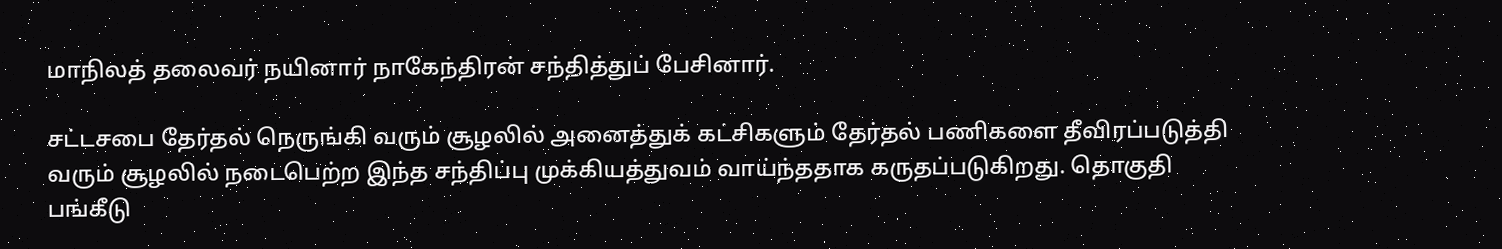மாநிலத் தலைவர் நயினார் நாகேந்திரன் சந்தித்துப் பேசினார்.

சட்டசபை தேர்தல் நெருங்கி வரும் சூழலில் அனைத்துக் கட்சிகளும் தேர்தல் பணிகளை தீவிரப்படுத்தி வரும் சூழலில் நடைபெற்ற இந்த சந்திப்பு முக்கியத்துவம் வாய்ந்ததாக கருதப்படுகிறது. தொகுதி பங்கீடு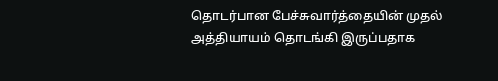தொடர்பான பேச்சுவார்த்தையின் முதல் அத்தியாயம் தொடங்கி இருப்பதாக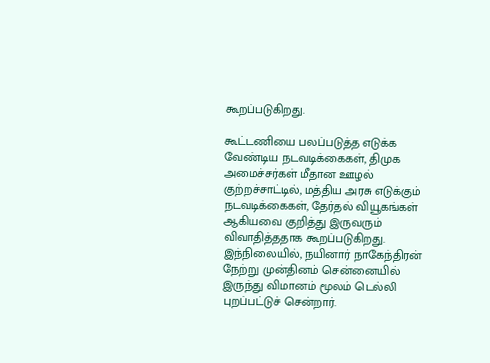கூறப்படுகிறது.

கூட்டணியை பலப்படுத்த எடுக்க வேண்டிய நடவடிக்கைகள், திமுக அமைச்சர்கள் மீதான ஊழல் குற்றச்சாட்டில், மத்திய அரசு எடுக்கும் நடவடிக்கைகள், தேர்தல் வியூகங்கள் ஆகியவை குறித்து இருவரும் விவாதித்ததாக கூறப்படுகிறது. இந்நிலையில், நயினார் நாகேந்திரன் நேற்று முன்தினம் சென்னையில் இருந்து விமானம் மூலம் டெல்லி புறப்பட்டுச் சென்றார்.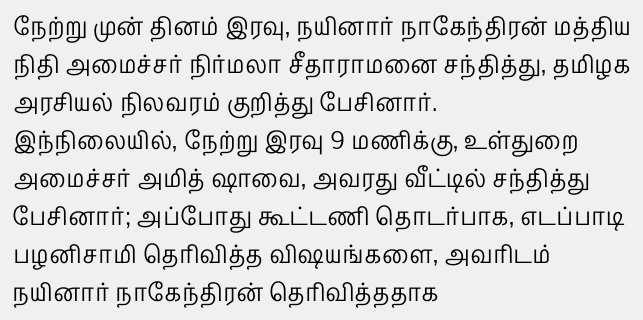நேற்று முன் தினம் இரவு, நயினார் நாகேந்திரன் மத்திய நிதி அமைச்சர் நிர்மலா சீதாராமனை சந்தித்து, தமிழக அரசியல் நிலவரம் குறித்து பேசினார்.
இந்நிலையில், நேற்று இரவு 9 மணிக்கு, உள்துறை அமைச்சர் அமித் ஷாவை, அவரது வீட்டில் சந்தித்து பேசினார்; அப்போது கூட்டணி தொடர்பாக, எடப்பாடி பழனிசாமி தெரிவித்த விஷயங்களை, அவரிடம் நயினார் நாகேந்திரன் தெரிவித்ததாக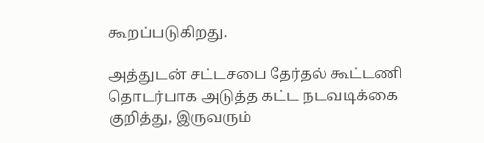கூறப்படுகிறது.

அத்துடன் சட்டசபை தேர்தல் கூட்டணி தொடர்பாக அடுத்த கட்ட நடவடிக்கை குறித்து, இருவரும்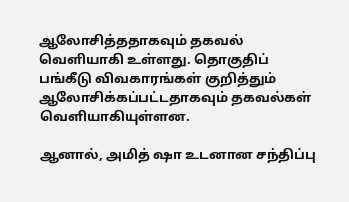ஆலோசித்ததாகவும் தகவல் வெளியாகி உள்ளது. தொகுதிப் பங்கீடு விவகாரங்கள் குறித்தும் ஆலோசிக்கப்பட்டதாகவும் தகவல்கள் வெளியாகியுள்ளன.

ஆனால், அமித் ஷா உடனான சந்திப்பு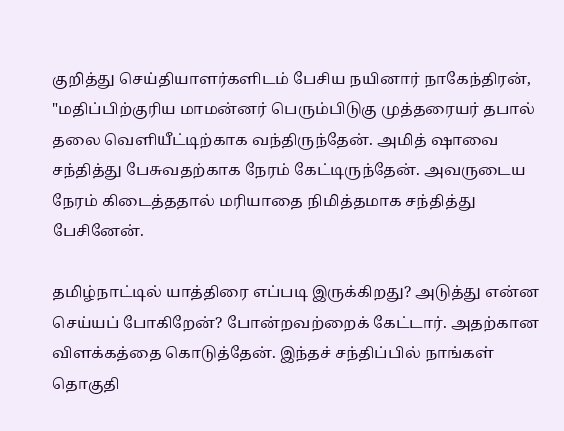குறித்து செய்தியாளர்களிடம் பேசிய நயினார் நாகேந்திரன், "மதிப்பிற்குரிய மாமன்னர் பெரும்பிடுகு முத்தரையர் தபால் தலை வெளியீட்டிற்காக வந்திருந்தேன். அமித் ஷாவை சந்தித்து பேசுவதற்காக நேரம் கேட்டிருந்தேன். அவருடைய நேரம் கிடைத்ததால் மரியாதை நிமித்தமாக சந்தித்து பேசினேன்.

தமிழ்நாட்டில் யாத்திரை எப்படி இருக்கிறது? அடுத்து என்ன செய்யப் போகிறேன்? போன்றவற்றைக் கேட்டார். அதற்கான விளக்கத்தை கொடுத்தேன். இந்தச் சந்திப்பில் நாங்கள் தொகுதி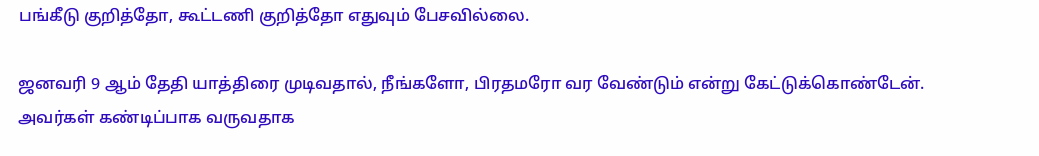பங்கீடு குறித்தோ, கூட்டணி குறித்தோ எதுவும் பேசவில்லை.

ஜனவரி 9 ஆம் தேதி யாத்திரை முடிவதால், நீங்களோ, பிரதமரோ வர வேண்டும் என்று கேட்டுக்கொண்டேன். அவர்கள் கண்டிப்பாக வருவதாக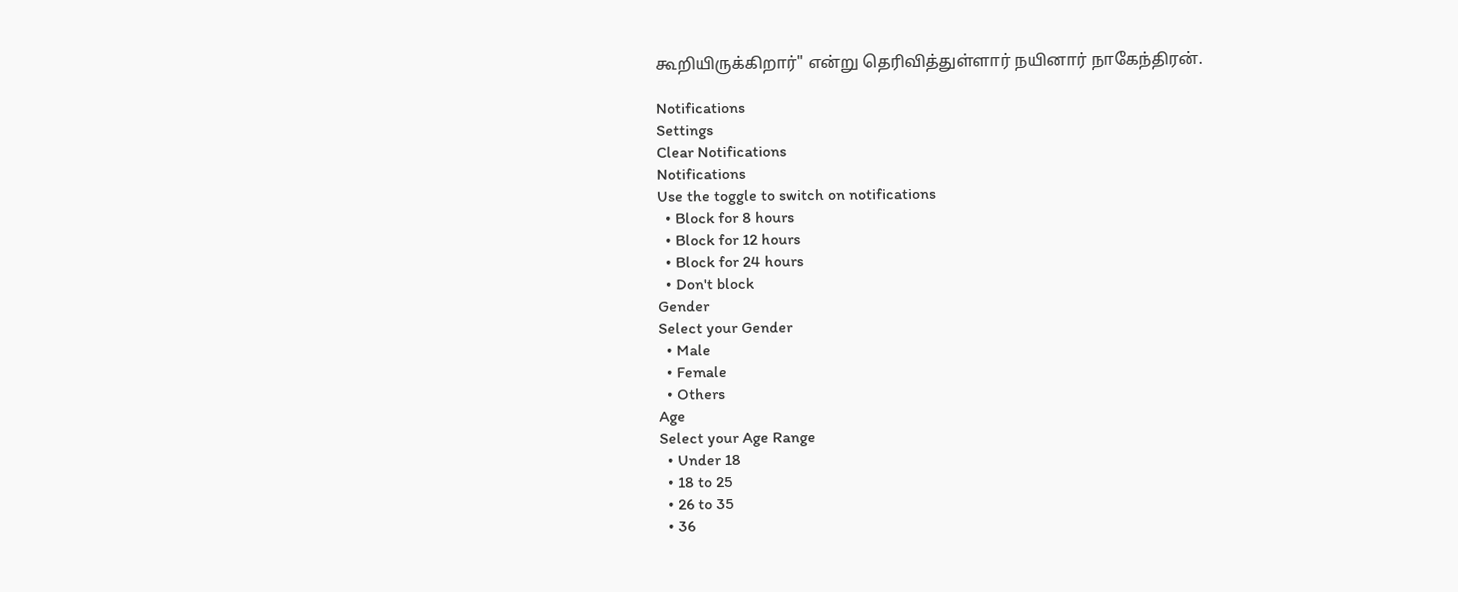கூறியிருக்கிறார்" என்று தெரிவித்துள்ளார் நயினார் நாகேந்திரன்.

Notifications
Settings
Clear Notifications
Notifications
Use the toggle to switch on notifications
  • Block for 8 hours
  • Block for 12 hours
  • Block for 24 hours
  • Don't block
Gender
Select your Gender
  • Male
  • Female
  • Others
Age
Select your Age Range
  • Under 18
  • 18 to 25
  • 26 to 35
  • 36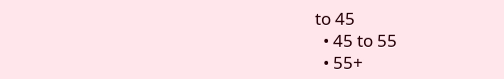to 45
  • 45 to 55
  • 55+